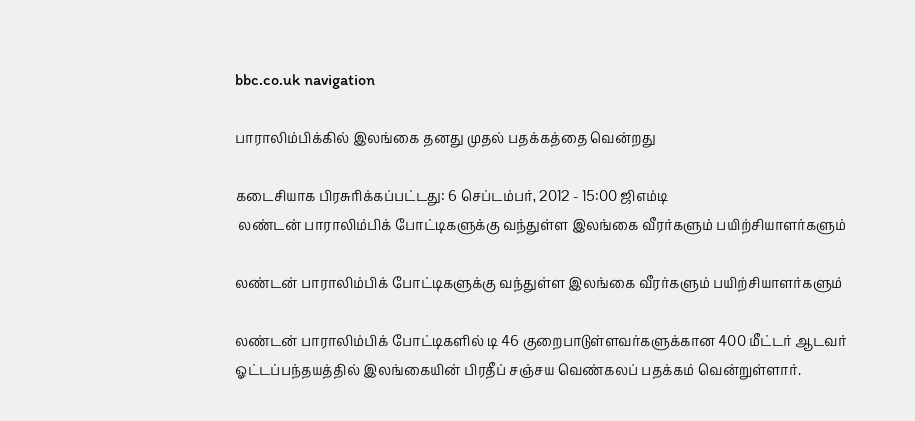bbc.co.uk navigation

பாராலிம்பிக்கில் இலங்கை தனது முதல் பதக்கத்தை வென்றது

கடைசியாக பிரசுரிக்கப்பட்டது: 6 செப்டம்பர், 2012 - 15:00 ஜிஎம்டி
 லண்டன் பாராலிம்பிக் போட்டிகளுக்கு வந்துள்ள இலங்கை வீரர்களும் பயிற்சியாளர்களும்

லண்டன் பாராலிம்பிக் போட்டிகளுக்கு வந்துள்ள இலங்கை வீரர்களும் பயிற்சியாளர்களும்

லண்டன் பாராலிம்பிக் போட்டிகளில் டி 46 குறைபாடுள்ளவர்களுக்கான 400 மீட்டர் ஆடவர் ஓட்டப்பந்தயத்தில் இலங்கையின் பிரதீப் சஞ்சய வெண்கலப் பதக்கம் வென்றுள்ளார்.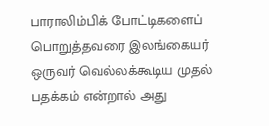பாராலிம்பிக் போட்டிகளைப் பொறுத்தவரை இலங்கையர் ஒருவர் வெல்லக்கூடிய முதல் பதக்கம் என்றால் அது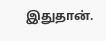இதுதான்.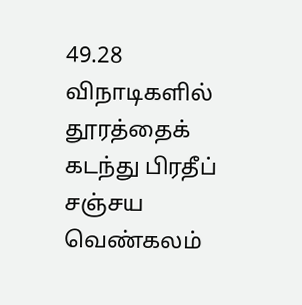49.28 விநாடிகளில் தூரத்தைக் கடந்து பிரதீப் சஞ்சய வெண்கலம்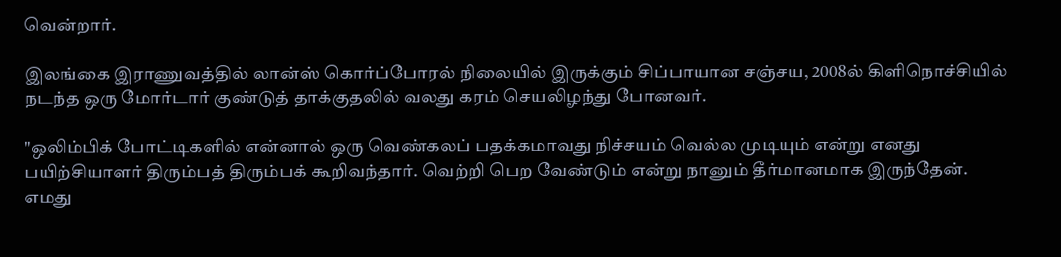வென்றார்.

இலங்கை இராணுவத்தில் லான்ஸ் கொர்ப்போரல் நிலையில் இருக்கும் சிப்பாயான சஞ்சய, 2008ல் கிளிநொச்சியில் நடந்த ஒரு மோர்டார் குண்டுத் தாக்குதலில் வலது கரம் செயலிழந்து போனவர்.

"ஒலிம்பிக் போட்டிகளில் என்னால் ஒரு வெண்கலப் பதக்கமாவது நிச்சயம் வெல்ல முடியும் என்று எனது பயிற்சியாளர் திரும்பத் திரும்பக் கூறிவந்தார். வெற்றி பெற வேண்டும் என்று நானும் தீர்மானமாக இருந்தேன். எமது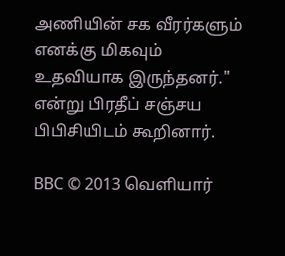அணியின் சக வீரர்களும் எனக்கு மிகவும் உதவியாக இருந்தனர்." என்று பிரதீப் சஞ்சய பிபிசியிடம் கூறினார்.

BBC © 2013 வெளியார்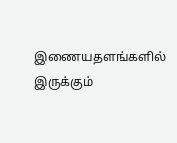இணையதளங்களில் இருக்கும்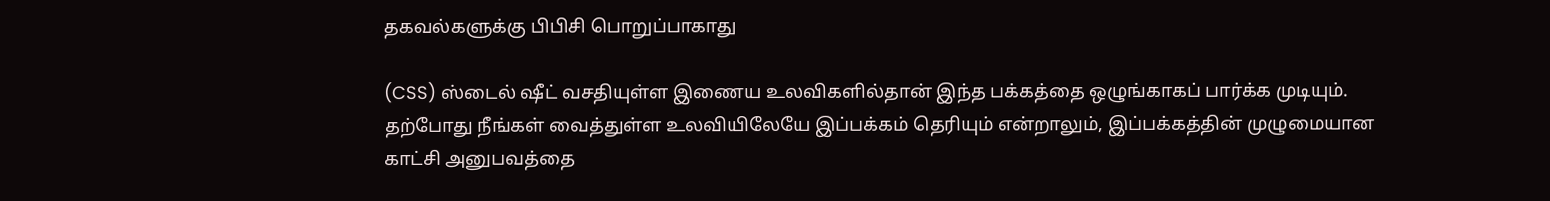தகவல்களுக்கு பிபிசி பொறுப்பாகாது

(CSS) ஸ்டைல் ஷீட் வசதியுள்ள இணைய உலவிகளில்தான் இந்த பக்கத்தை ஒழுங்காகப் பார்க்க முடியும். தற்போது நீங்கள் வைத்துள்ள உலவியிலேயே இப்பக்கம் தெரியும் என்றாலும், இப்பக்கத்தின் முழுமையான காட்சி அனுபவத்தை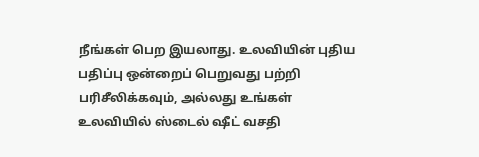நீங்கள் பெற இயலாது. உலவியின் புதிய பதிப்பு ஒன்றைப் பெறுவது பற்றி பரிசீலிக்கவும், அல்லது உங்கள் உலவியில் ஸ்டைல் ஷீட் வசதி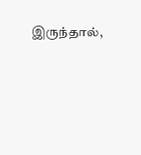இருந்தால்,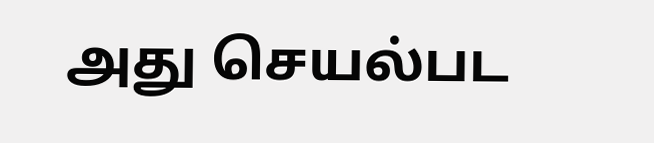அது செயல்பட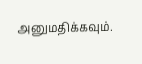அனுமதிக்கவும்.